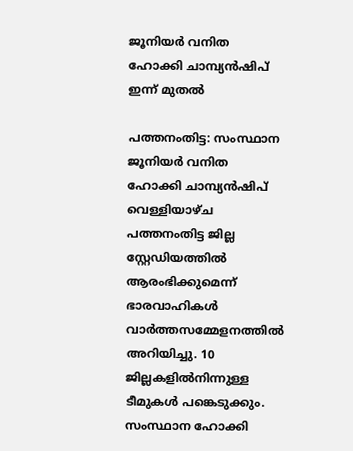ജൂനിയർ വനിത ഹോക്കി ചാമ്പ്യൻഷിപ് ഇന്ന് മുതൽ

പത്തനംതിട്ട: സംസ്ഥാന ജൂനിയർ വനിത ഹോക്കി ചാമ്പ്യൻഷിപ് വെള്ളിയാഴ്ച പത്തനംതിട്ട ജില്ല സ്റ്റേഡിയത്തിൽ ആരംഭിക്കുമെന്ന് ഭാരവാഹികൾ വാർത്തസമ്മേളനത്തിൽ അറിയിച്ചു. 10 ജില്ലകളിൽനിന്നുള്ള ടീമുകൾ പങ്കെടുക്കും. സംസ്ഥാന ഹോക്കി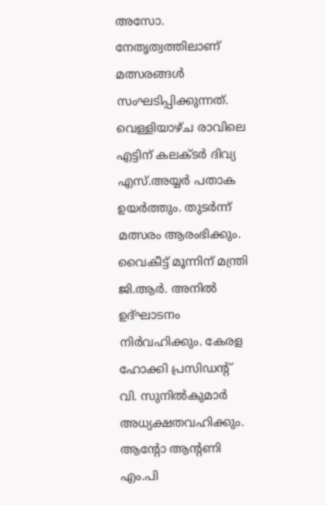അസോ. നേതൃത്വത്തിലാണ് മത്സരങ്ങൾ സംഘടിപ്പിക്കുന്നത്. വെള്ളിയാഴ്ച രാവിലെ എട്ടിന് കലക്ടർ ദിവ്യ എസ്.അയ്യർ പതാക ഉയർത്തും. തുടർന്ന് മത്സരം ആരംഭിക്കും. വൈകീട്ട് മൂന്നിന് മന്ത്രി ജി.ആർ. അനിൽ ഉദ്ഘാടനം നിർവഹിക്കും. കേരള ഹോക്കി പ്രസിഡന്‍റ് വി. സുനിൽകുമാർ അധ്യക്ഷതവഹിക്കും. ആന്‍റോ ആന്‍റണി എം.പി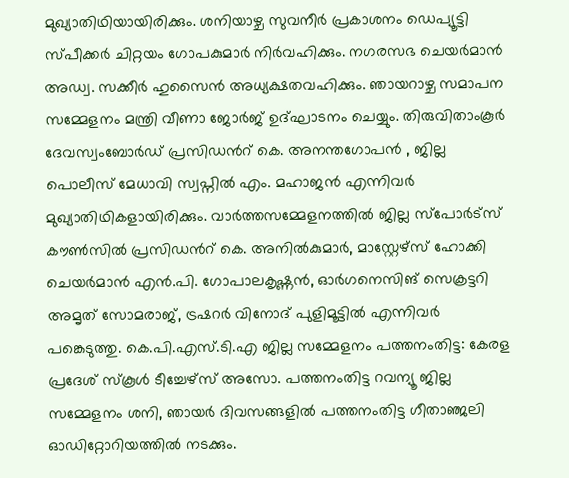മുഖ്യാതിഥിയായിരിക്കും. ശനിയാഴ്ച സുവനീർ പ്രകാശനം ഡെപ്യൂട്ടി സ്പീക്കർ ചിറ്റയം ഗോപകുമാർ നിർവഹിക്കും. നഗരസഭ ചെയർമാൻ അഡ്വ. സക്കീർ ഹുസൈൻ അധ്യക്ഷതവഹിക്കും. ഞായറാഴ്ച സമാപന സമ്മേളനം മന്ത്രി വീണാ ജോർജ് ഉദ്ഘാടനം ചെയ്യും. തിരുവിതാംകൂർ ദേവസ്വംബോർഡ് പ്രസിഡന്‍റ് കെ. അനന്തഗോപൻ , ജില്ല പൊലീസ് മേധാവി സ്വപ്നിൽ എം. മഹാജൻ എന്നിവർ മുഖ്യാതിഥികളായിരിക്കും. വാർത്തസമ്മേളനത്തിൽ ജില്ല സ്പോർട്സ് കൗൺസിൽ പ്രസിഡന്‍റ് കെ. അനിൽകുമാർ, മാസ്റ്റേഴ്സ് ഹോക്കി ചെയർമാൻ എൻ.പി. ഗോപാലകൃഷ്ണൻ, ഓർഗനെസിങ് സെക്രട്ടറി അമൃത് സോമരാജ്, ട്രഷറർ വിനോദ് പുളിമൂട്ടിൽ എന്നിവർ പങ്കെടുത്തു. കെ.പി.എസ്.ടി.എ ജില്ല സമ്മേളനം പത്തനംതിട്ട: കേരള പ്രദേശ് സ്കൂൾ ടീച്ചേഴ്സ് അസോ. പത്തനംതിട്ട റവന്യൂ ജില്ല സമ്മേളനം ശനി, ഞായർ ദിവസങ്ങളിൽ പത്തനംതിട്ട ഗീതാഞ്ജലി ഓഡിറ്റോറിയത്തിൽ നടക്കും.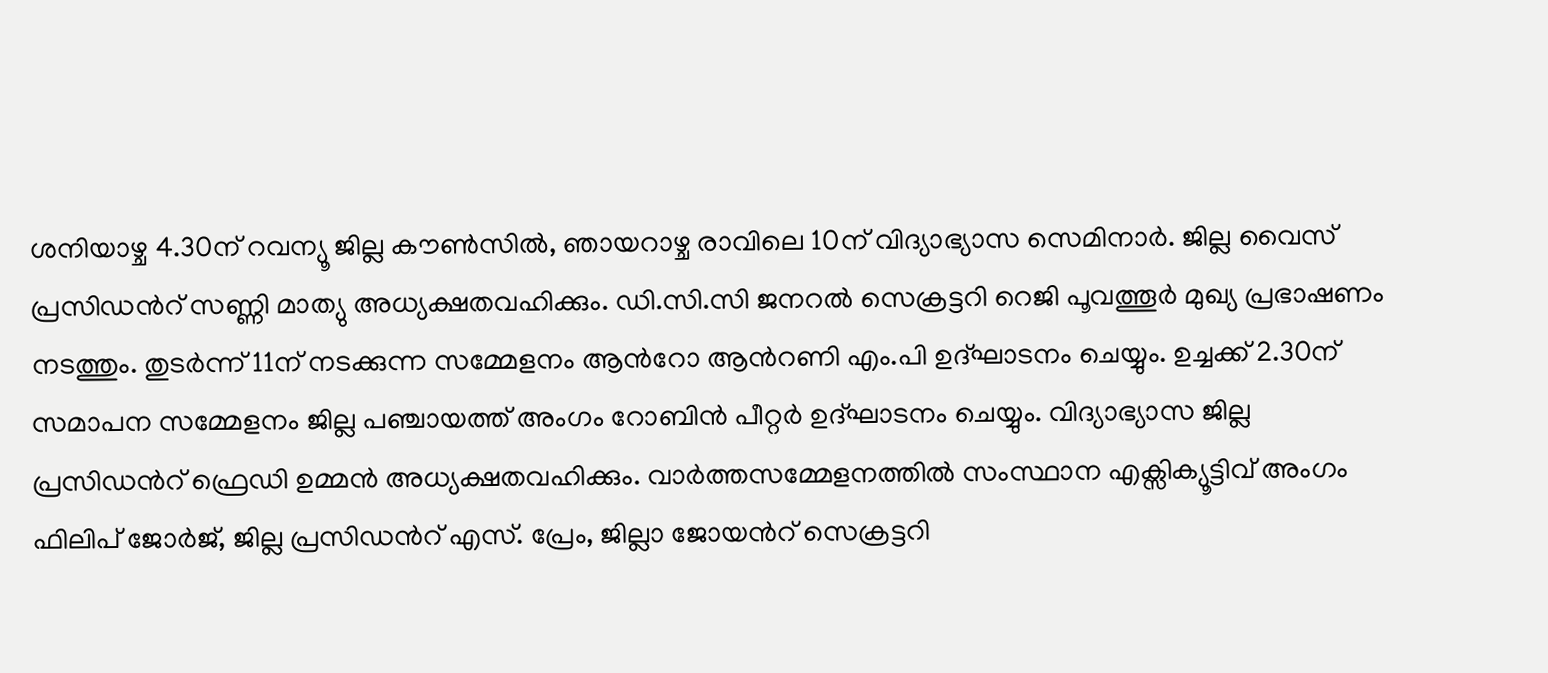ശനിയാഴ്ച 4.30ന് റവന്യൂ ജില്ല കൗൺസിൽ, ഞായറാഴ്ച രാവിലെ 10ന് വിദ്യാഭ്യാസ സെമിനാർ. ജില്ല വൈസ് പ്രസിഡന്‍റ് സണ്ണി മാത്യു അധ്യക്ഷതവഹിക്കും. ഡി.സി.സി ജനറൽ സെക്രട്ടറി റെജി പൂവത്തൂർ മുഖ്യ പ്രഭാഷണം നടത്തും. തുടർന്ന് 11ന് നടക്കുന്ന സമ്മേളനം ആന്‍റോ ആന്‍റണി എം.പി ഉദ്ഘാടനം ചെയ്യും. ഉച്ചക്ക് 2.30ന് സമാപന സമ്മേളനം ജില്ല പഞ്ചായത്ത് അംഗം റോബിൻ പീറ്റർ ഉദ്ഘാടനം ചെയ്യും. വിദ്യാഭ്യാസ ജില്ല പ്രസിഡന്‍റ് ഫ്രെഡി ഉമ്മൻ അധ്യക്ഷതവഹിക്കും. വാർത്തസമ്മേളനത്തിൽ സംസ്ഥാന എക്സിക്യൂട്ടിവ് അംഗം ഫിലിപ് ജോർജ്, ജില്ല പ്രസിഡന്‍റ് എസ്. പ്രേം, ജില്ലാ ജോയന്‍റ് സെക്രട്ടറി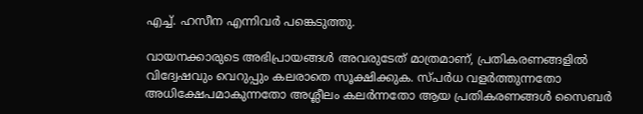എച്ച്. ഹസീന എന്നിവർ പങ്കെടുത്തു.

വായനക്കാരുടെ അഭിപ്രായങ്ങള്‍ അവരുടേത് മാത്രമാണ്, പ്രതികരണങ്ങളിൽ വിദ്വേഷവും വെറുപ്പും കലരാതെ സൂക്ഷിക്കുക. സ്പർധ വളർത്തുന്നതോ അധിക്ഷേപമാകുന്നതോ അശ്ലീലം കലർന്നതോ ആയ പ്രതികരണങ്ങൾ സൈബർ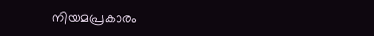നിയമപ്രകാരം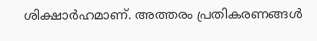ശിക്ഷാർഹമാണ്. അത്തരം പ്രതികരണങ്ങൾ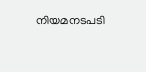നിയമനടപടി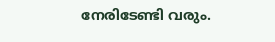നേരിടേണ്ടി വരും.